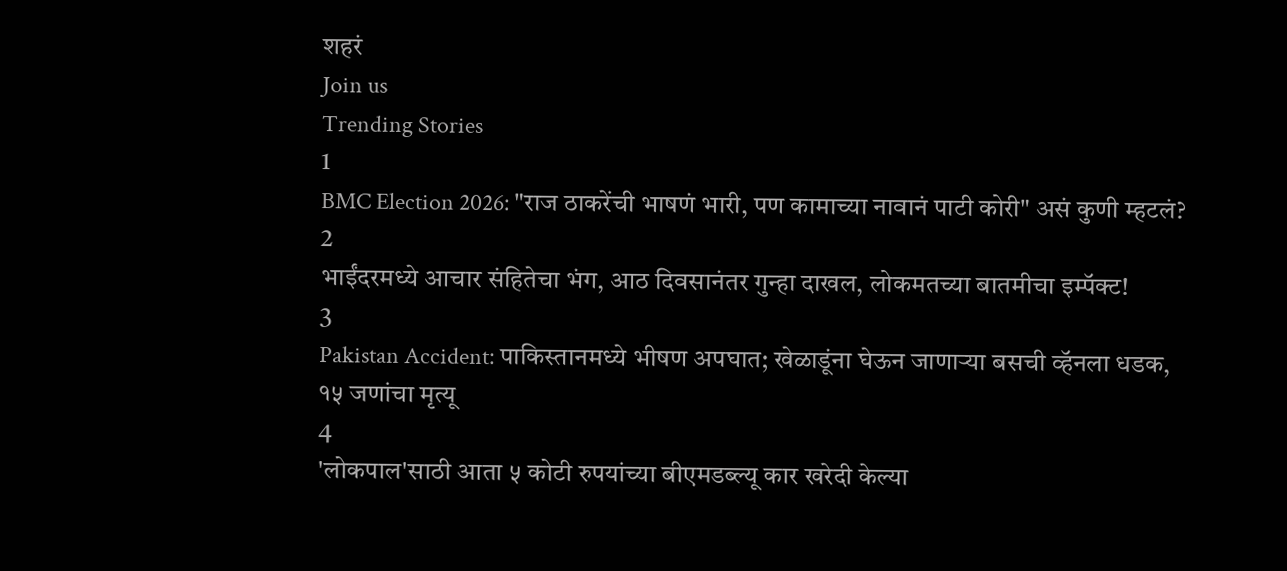शहरं
Join us
Trending Stories
1
BMC Election 2026: "राज ठाकरेंची भाषणं भारी, पण कामाच्या नावानं पाटी कोरी" असं कुणी म्हटलं?
2
भाईंदरमध्ये आचार संहितेचा भंग, आठ दिवसानंतर गुन्हा दाखल, लोकमतच्या बातमीचा इम्पॅक्ट!
3
Pakistan Accident: पाकिस्तानमध्ये भीषण अपघात; खेळाडूंना घेऊन जाणाऱ्या बसची व्हॅनला धडक, १५ जणांचा मृत्यू
4
'लोकपाल'साठी आता ५ कोटी रुपयांच्या बीएमडब्ल्यू कार खरेदी केल्या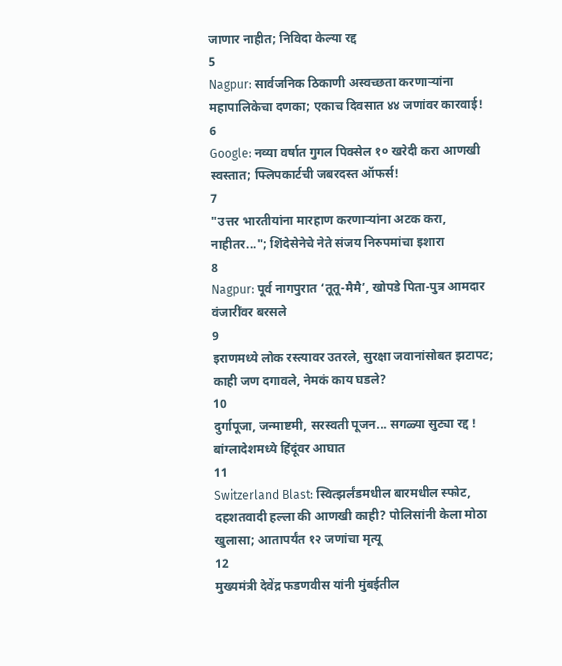जाणार नाहीत; निविदा केल्या रद्द
5
Nagpur: सार्वजनिक ठिकाणी अस्वच्छता करणाऱ्यांना महापालिकेचा दणका; एकाच दिवसात ४४ जणांवर कारवाई!
6
Google: नव्या वर्षात गुगल पिक्सेल १० खरेदी करा आणखी स्वस्तात; फ्लिपकार्टची जबरदस्त ऑफर्स!
7
"उत्तर भारतीयांना मारहाण करणाऱ्यांना अटक करा, नाहीतर..."; शिंदेसेनेचे नेते संजय निरुपमांचा इशारा
8
Nagpur: पूर्व नागपुरात ‘तूतू-मैमै’, खोपडे पिता-पुत्र आमदार वंजारींवर बरसले
9
इराणमध्ये लोक रस्त्यावर उतरले, सुरक्षा जवानांसोबत झटापट; काही जण दगावले, नेमकं काय घडले?
10
दुर्गापूजा, जन्माष्टमी, सरस्वती पूजन... सगळ्या सुट्या रद्द ! बांग्लादेशमध्ये हिंदूंवर आघात
11
Switzerland Blast: स्वित्झर्लंडमधील बारमधील स्फोट, दहशतवादी हल्ला की आणखी काही? पोलिसांनी केला मोठा खुलासा; आतापर्यंत १२ जणांचा मृत्यू
12
मुख्यमंत्री देवेंद्र फडणवीस यांनी मुंबईतील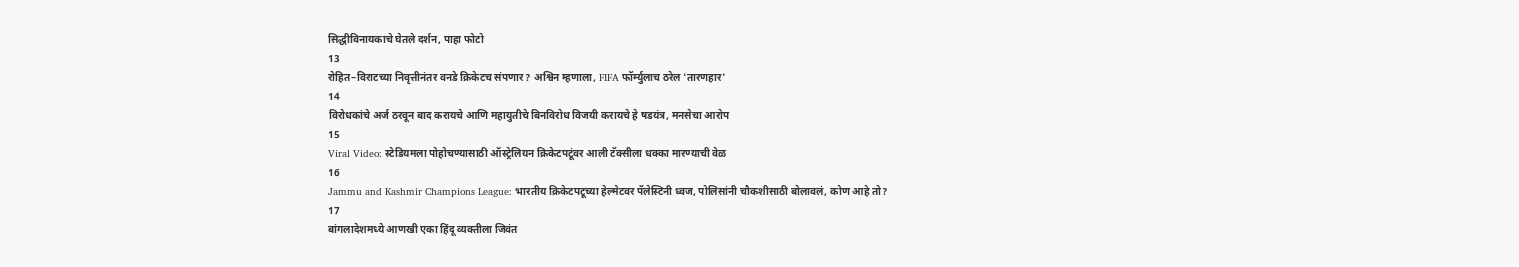सिद्धीविनायकाचे घेतले दर्शन, पाहा फोटो
13
रोहित–विराटच्या निवृत्तीनंतर वनडे क्रिकेटच संपणार? अश्विन म्हणाला, FIFA फॉर्म्युलाच ठरेल 'तारणहार'
14
विरोधकांचे अर्ज ठरवून बाद करायचे आणि महायुतीचे बिनविरोध विजयी करायचे हे षडयंत्र, मनसेचा आरोप
15
Viral Video: स्टेडियमला पोहोचण्यासाठी ऑस्ट्रेलियन क्रिकेटपटूंवर आली टॅक्सीला धक्का मारण्याची वेळ
16
Jammu and Kashmir Champions League: भारतीय क्रिकेटपटूच्या हेल्मेटवर पॅलेस्टिनी ध्वज, पोलिसांनी चौकशीसाठी बोलावलं, कोण आहे तो?
17
बांगलादेशमध्ये आणखी एका हिंदू व्यक्तीला जिवंत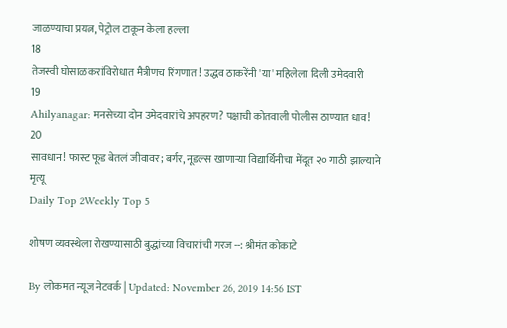जाळण्याचा प्रयत्न, पेट्रोल टाकून केला हल्ला
18
तेजस्वी घोसाळकरांविरोधात मैत्रीणच रिंगणात! उद्धव ठाकरेंनी 'या' महिलेला दिली उमेदवारी
19
Ahilyanagar: मनसेच्या दोन उमेदवारांचे अपहरण? पक्षाची कोतवाली पोलीस ठाण्यात धाव!
20
सावधान! फास्ट फूड बेतलं जीवावर; बर्गर, नूडल्स खाणाऱ्या विद्यार्थिनीचा मेंदूत २० गाठी झाल्याने मृत्यू
Daily Top 2Weekly Top 5

शोषण व्यवस्थेला रोखण्यासाठी बुद्धांच्या विचारांची गरज --: श्रीमंत कोकाटे

By लोकमत न्यूज नेटवर्क | Updated: November 26, 2019 14:56 IST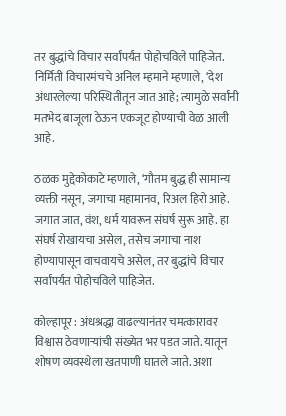तर बुद्धांचे विचार सर्वांपर्यंत पोहोचविले पाहिजेत. निर्मिती विचारमंचचे अनिल म्हमाने म्हणाले, ‘देश अंधारलेल्या परिस्थितीतून जात आहे; त्यामुळे सर्वांनी मतभेद बाजूला ठेऊन एकजूट होण्याची वेळ आली आहे.

ठळक मुद्देकोकाटे म्हणाले, ‘गौतम बुद्ध ही सामान्य व्यक्ती नसून, जगाचा महामानव, रिअल हिरो आहे. जगात जात, वंश, धर्म यावरून संघर्ष सुरू आहे. हा संघर्ष रोखायचा असेल, तसेच जगाचा नाश होण्यापासून वाचवायचे असेल, तर बुद्धांचे विचार सर्वांपर्यंत पोहोचविले पाहिजेत.

कोल्हापूर : अंधश्रद्धा वाढल्यानंतर चमत्कारावर विश्वास ठेवणाऱ्यांची संख्येत भर पडत जाते. यातून शोषण व्यवस्थेला खतपाणी घातले जाते. अशा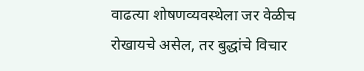वाढत्या शोषणव्यवस्थेला जर वेळीच रोखायचे असेल, तर बुद्धांचे विचार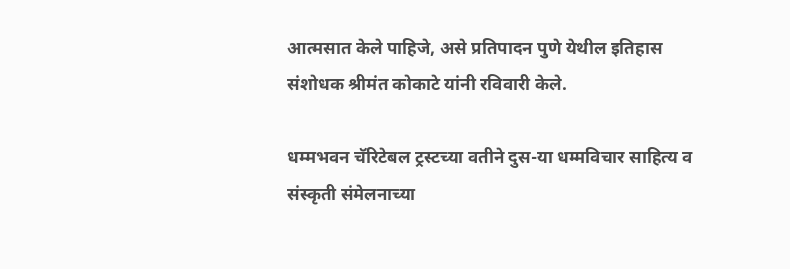आत्मसात केले पाहिजे, असे प्रतिपादन पुणे येथील इतिहास संशोधक श्रीमंत कोकाटे यांनी रविवारी केले.

धम्मभवन चॅरिटेबल ट्रस्टच्या वतीने दुस-या धम्मविचार साहित्य व संस्कृती संमेलनाच्या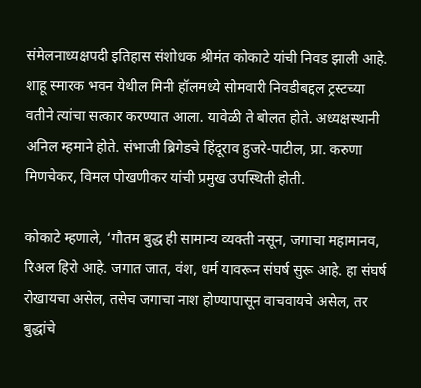संमेलनाध्यक्षपदी इतिहास संशोधक श्रीमंत कोकाटे यांची निवड झाली आहे. शाहू स्मारक भवन येथील मिनी हॉलमध्ये सोमवारी निवडीबद्दल ट्रस्टच्या वतीने त्यांचा सत्कार करण्यात आला. यावेळी ते बोलत होते. अध्यक्षस्थानी अनिल म्हमाने होते. संभाजी ब्रिगेडचे हिंदूराव हुजरे-पाटील, प्रा. करुणा मिणचेकर, विमल पोखणीकर यांची प्रमुख उपस्थिती होती.

कोकाटे म्हणाले, ‘गौतम बुद्ध ही सामान्य व्यक्ती नसून, जगाचा महामानव, रिअल हिरो आहे. जगात जात, वंश, धर्म यावरून संघर्ष सुरू आहे. हा संघर्ष रोखायचा असेल, तसेच जगाचा नाश होण्यापासून वाचवायचे असेल, तर बुद्धांचे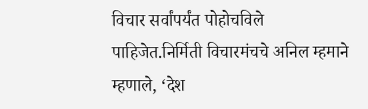विचार सर्वांपर्यंत पोहोचविले पाहिजेत.निर्मिती विचारमंचचे अनिल म्हमाने म्हणाले, ‘देश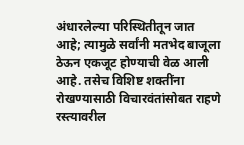अंधारलेल्या परिस्थितीतून जात आहे; त्यामुळे सर्वांनी मतभेद बाजूला ठेऊन एकजूट होण्याची वेळ आली आहे. तसेच विशिष्ट शक्तींना रोखण्यासाठी विचारवंतांसोबत राहणे रस्त्यावरील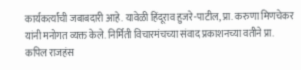कार्यकर्त्यांची जबाबदारी आहे. यावेळी हिंदूराव हुजरे-पाटील, प्रा. करुणा मिणचेकर यांनी मनोगत व्यक्त केले. निर्मिती विचारमंचच्या संवाद प्रकाशनच्या वतीने प्रा. कपिल राजहंस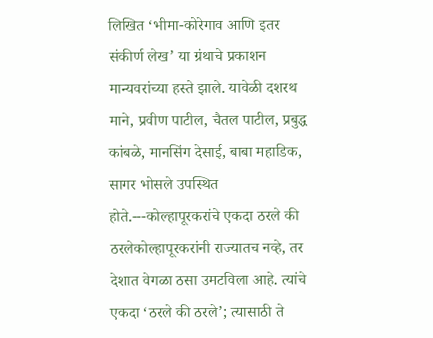लिखित ‘भीमा-कोरेगाव आणि इतर संकीर्ण लेख’ या ग्रंथाचे प्रकाशन मान्यवरांच्या हस्ते झाले. यावेळी दशरथ माने, प्रवीण पाटील, चैतल पाटील, प्रबुद्ध कांबळे, मानसिंग देसाई, बाबा महाडिक, सागर भोसले उपस्थित होते.---कोल्हापूरकरांचे एकदा ठरले की ठरलेकोल्हापूरकरांनी राज्यातच नव्हे, तर देशात वेगळा ठसा उमटविला आहे. त्यांचे एकदा ‘ठरले की ठरले’; त्यासाठी ते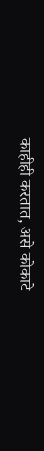काहीही करतात, असे कोकाटे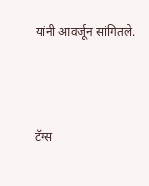यांनी आवर्जून सांगितले.



टॅग्स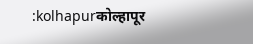:kolhapurकोल्हापूर